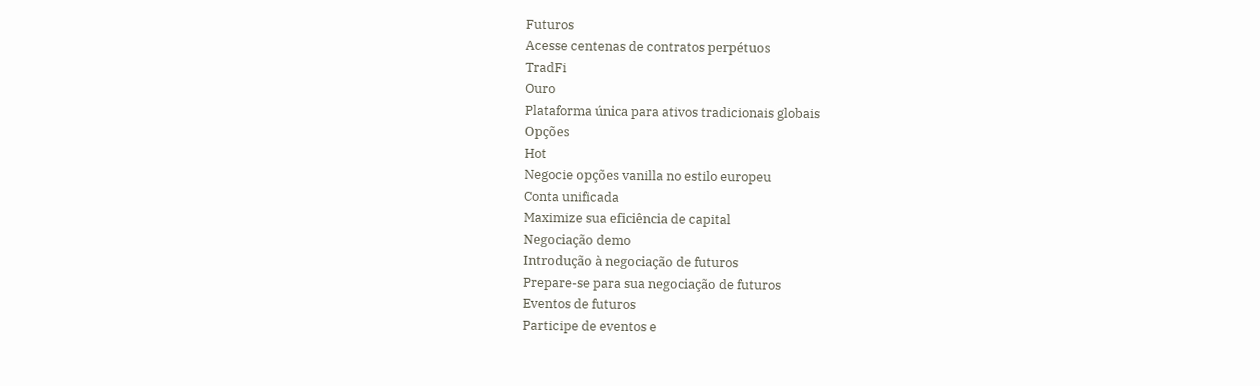Futuros
Acesse centenas de contratos perpétuos
TradFi
Ouro
Plataforma única para ativos tradicionais globais
Opções
Hot
Negocie opções vanilla no estilo europeu
Conta unificada
Maximize sua eficiência de capital
Negociação demo
Introdução à negociação de futuros
Prepare-se para sua negociação de futuros
Eventos de futuros
Participe de eventos e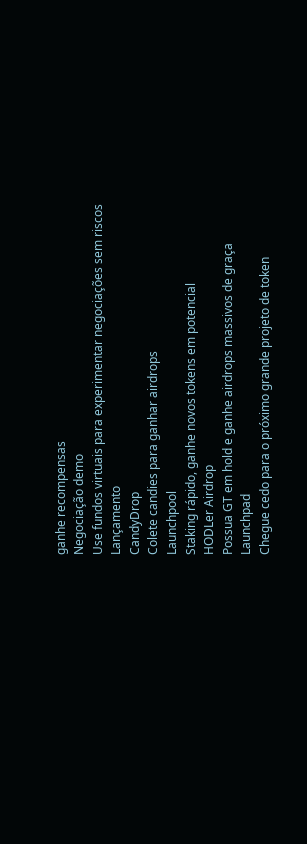ganhe recompensas
Negociação demo
Use fundos virtuais para experimentar negociações sem riscos
Lançamento
CandyDrop
Colete candies para ganhar airdrops
Launchpool
Staking rápido, ganhe novos tokens em potencial
HODLer Airdrop
Possua GT em hold e ganhe airdrops massivos de graça
Launchpad
Chegue cedo para o próximo grande projeto de token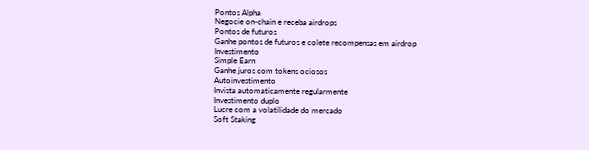Pontos Alpha
Negocie on-chain e receba airdrops
Pontos de futuros
Ganhe pontos de futuros e colete recompensas em airdrop
Investimento
Simple Earn
Ganhe juros com tokens ociosos
Autoinvestimento
Invista automaticamente regularmente
Investimento duplo
Lucre com a volatilidade do mercado
Soft Staking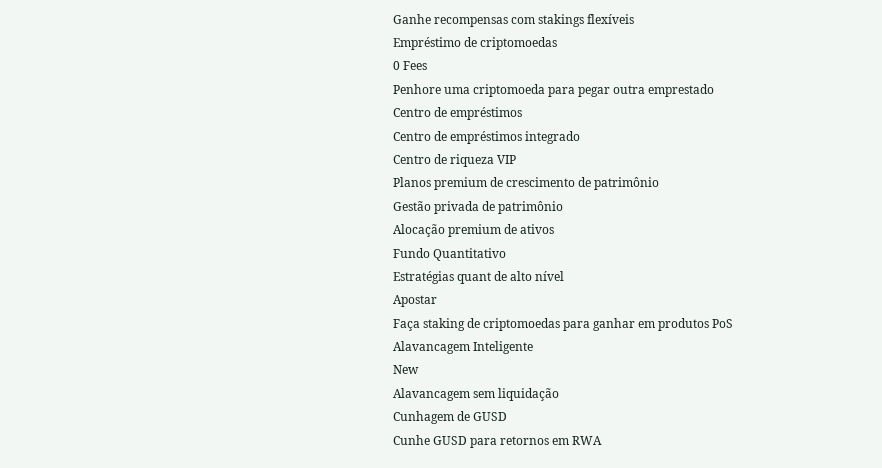Ganhe recompensas com stakings flexíveis
Empréstimo de criptomoedas
0 Fees
Penhore uma criptomoeda para pegar outra emprestado
Centro de empréstimos
Centro de empréstimos integrado
Centro de riqueza VIP
Planos premium de crescimento de patrimônio
Gestão privada de patrimônio
Alocação premium de ativos
Fundo Quantitativo
Estratégias quant de alto nível
Apostar
Faça staking de criptomoedas para ganhar em produtos PoS
Alavancagem Inteligente
New
Alavancagem sem liquidação
Cunhagem de GUSD
Cunhe GUSD para retornos em RWA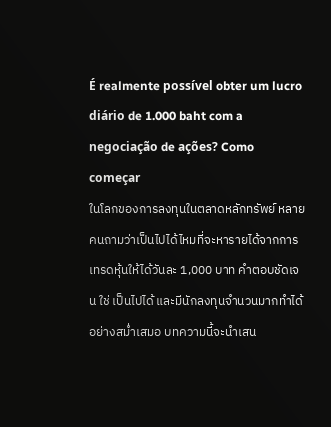É realmente possível obter um lucro diário de 1.000 baht com a negociação de ações? Como começar
ในโลกของการลงทุนในตลาดหลักทรัพย์ หลายคนถามว่าเป็นไปได้ไหมที่จะหารายได้จากการเทรดหุ้นให้ได้วันละ 1,000 บาท คำตอบชัดเจน ใช่ เป็นไปได้ และมีนักลงทุนจำนวนมากทำได้อย่างสม่ำเสมอ บทความนี้จะนำเสน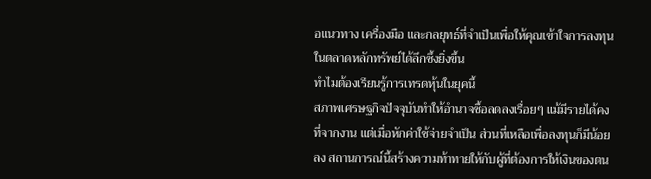อแนวทาง เครื่องมือ และกลยุทธ์ที่จำเป็นเพื่อให้คุณเข้าใจการลงทุนในตลาดหลักทรัพย์ได้ลึกซึ้งยิ่งขึ้น
ทำไมต้องเรียนรู้การเทรดหุ้นในยุคนี้
สภาพเศรษฐกิจปัจจุบันทำให้อำนาจซื้อลดลงเรื่อยๆ แม้มีรายได้คงที่จากงาน แต่เมื่อหักค่าใช้จ่ายจำเป็น ส่วนที่เหลือเพื่อลงทุนก็มีน้อยลง สถานการณ์นี้สร้างความท้าทายให้กับผู้ที่ต้องการให้เงินของตน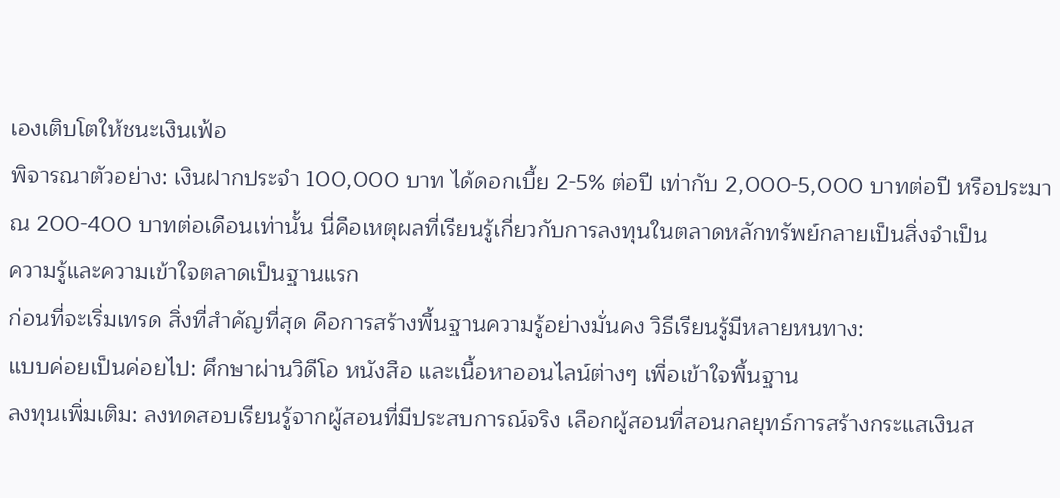เองเติบโตให้ชนะเงินเฟ้อ
พิจารณาตัวอย่าง: เงินฝากประจำ 100,000 บาท ได้ดอกเบี้ย 2-5% ต่อปี เท่ากับ 2,000-5,000 บาทต่อปี หรือประมาณ 200-400 บาทต่อเดือนเท่านั้น นี่คือเหตุผลที่เรียนรู้เกี่ยวกับการลงทุนในตลาดหลักทรัพย์กลายเป็นสิ่งจำเป็น
ความรู้และความเข้าใจตลาดเป็นฐานแรก
ก่อนที่จะเริ่มเทรด สิ่งที่สำคัญที่สุด คือการสร้างพื้นฐานความรู้อย่างมั่นคง วิธีเรียนรู้มีหลายหนทาง:
แบบค่อยเป็นค่อยไป: ศึกษาผ่านวิดีโอ หนังสือ และเนื้อหาออนไลน์ต่างๆ เพื่อเข้าใจพื้นฐาน
ลงทุนเพิ่มเติม: ลงทดสอบเรียนรู้จากผู้สอนที่มีประสบการณ์จริง เลือกผู้สอนที่สอนกลยุทธ์การสร้างกระแสเงินส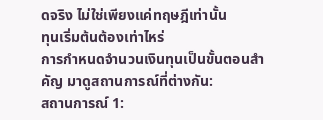ดจริง ไม่ใช่เพียงแค่ทฤษฎีเท่านั้น
ทุนเริ่มต้นต้องเท่าไหร่
การกำหนดจำนวนเงินทุนเป็นขั้นตอนสำคัญ มาดูสถานการณ์ที่ต่างกัน:
สถานการณ์ 1: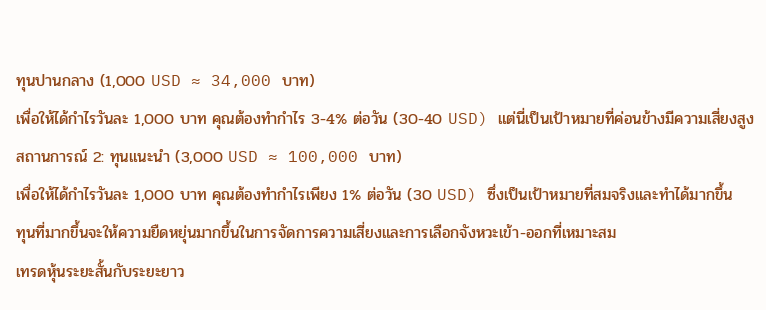ทุนปานกลาง (1,000 USD ≈ 34,000 บาท)
เพื่อให้ได้กำไรวันละ 1,000 บาท คุณต้องทำกำไร 3-4% ต่อวัน (30-40 USD) แต่นี่เป็นเป้าหมายที่ค่อนข้างมีความเสี่ยงสูง
สถานการณ์ 2: ทุนแนะนำ (3,000 USD ≈ 100,000 บาท)
เพื่อให้ได้กำไรวันละ 1,000 บาท คุณต้องทำกำไรเพียง 1% ต่อวัน (30 USD) ซึ่งเป็นเป้าหมายที่สมจริงและทำได้มากขึ้น
ทุนที่มากขึ้นจะให้ความยืดหยุ่นมากขึ้นในการจัดการความเสี่ยงและการเลือกจังหวะเข้า-ออกที่เหมาะสม
เทรดหุ้นระยะสั้นกับระยะยาว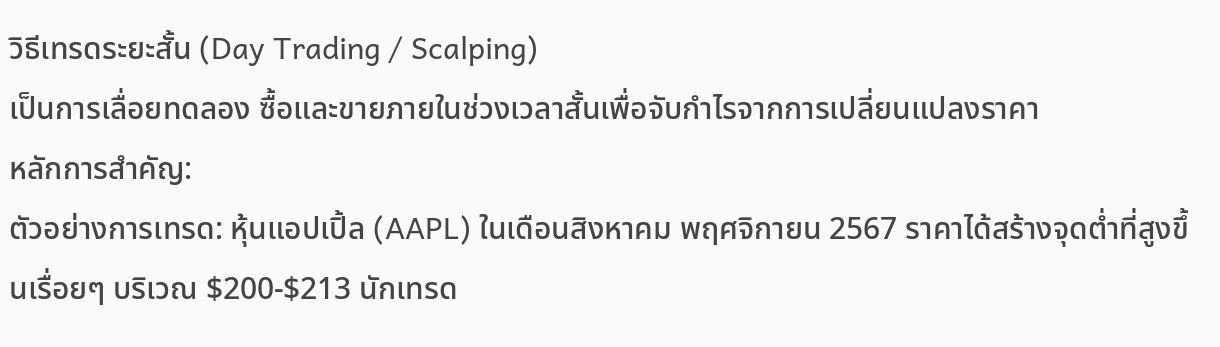วิธีเทรดระยะสั้น (Day Trading / Scalping)
เป็นการเลื่อยทดลอง ซื้อและขายภายในช่วงเวลาสั้นเพื่อจับกำไรจากการเปลี่ยนแปลงราคา
หลักการสำคัญ:
ตัวอย่างการเทรด: หุ้นแอปเปิ้ล (AAPL) ในเดือนสิงหาคม พฤศจิกายน 2567 ราคาได้สร้างจุดต่ำที่สูงขึ้นเรื่อยๆ บริเวณ $200-$213 นักเทรด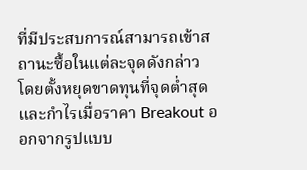ที่มีประสบการณ์สามารถเข้าสถานะซื้อในแต่ละจุดดังกล่าว โดยตั้งหยุดขาดทุนที่จุดต่ำสุด และกำไรเมื่อราคา Breakout ออกจากรูปแบบ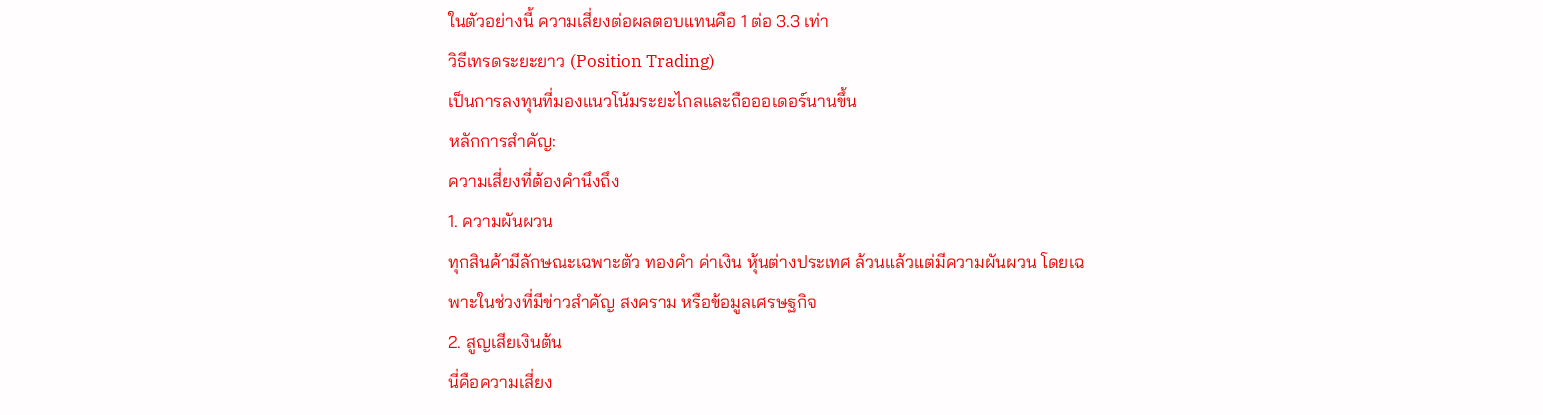ในตัวอย่างนี้ ความเสี่ยงต่อผลตอบแทนคือ 1 ต่อ 3.3 เท่า
วิธีเทรดระยะยาว (Position Trading)
เป็นการลงทุนที่มองแนวโน้มระยะไกลและถือออเดอร์นานขึ้น
หลักการสำคัญ:
ความเสี่ยงที่ต้องคำนึงถึง
1. ความผันผวน
ทุกสินค้ามีลักษณะเฉพาะตัว ทองคำ ค่าเงิน หุ้นต่างประเทศ ล้วนแล้วแต่มีความผันผวน โดยเฉพาะในช่วงที่มีข่าวสำคัญ สงคราม หรือข้อมูลเศรษฐกิจ
2. สูญเสียเงินต้น
นี่คือความเสี่ยง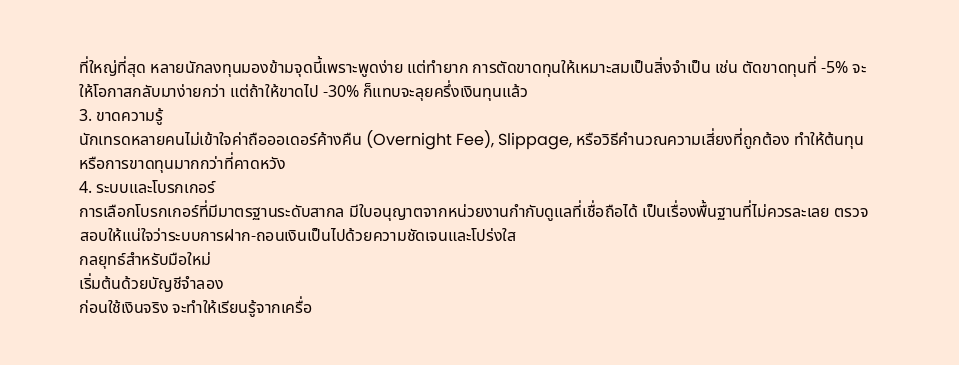ที่ใหญ่ที่สุด หลายนักลงทุนมองข้ามจุดนี้เพราะพูดง่าย แต่ทำยาก การตัดขาดทุนให้เหมาะสมเป็นสิ่งจำเป็น เช่น ตัดขาดทุนที่ -5% จะให้โอกาสกลับมาง่ายกว่า แต่ถ้าให้ขาดไป -30% ก็แทบจะลุยครึ่งเงินทุนแล้ว
3. ขาดความรู้
นักเทรดหลายคนไม่เข้าใจค่าถือออเดอร์ค้างคืน (Overnight Fee), Slippage, หรือวิธีคำนวณความเสี่ยงที่ถูกต้อง ทำให้ต้นทุนหรือการขาดทุนมากกว่าที่คาดหวัง
4. ระบบและโบรกเกอร์
การเลือกโบรกเกอร์ที่มีมาตรฐานระดับสากล มีใบอนุญาตจากหน่วยงานกำกับดูแลที่เชื่อถือได้ เป็นเรื่องพื้นฐานที่ไม่ควรละเลย ตรวจสอบให้แน่ใจว่าระบบการฝาก-ถอนเงินเป็นไปด้วยความชัดเจนและโปร่งใส
กลยุทธ์สำหรับมือใหม่
เริ่มต้นด้วยบัญชีจำลอง
ก่อนใช้เงินจริง จะทำให้เรียนรู้จากเครื่อ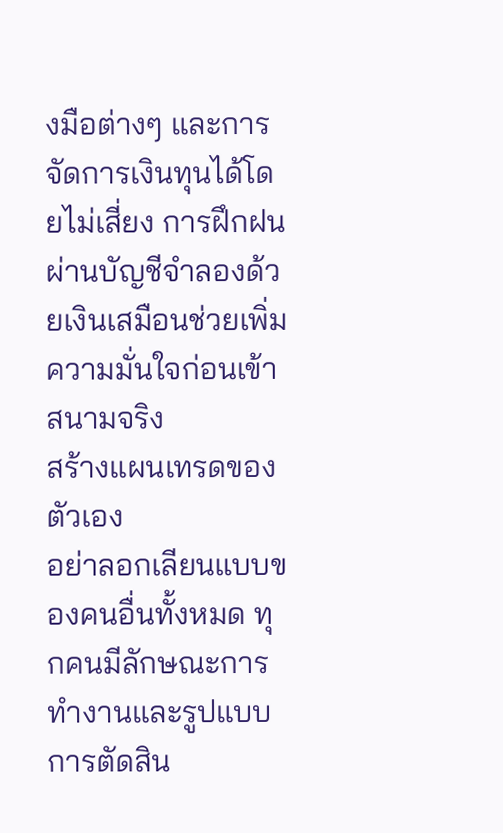งมือต่างๆ และการจัดการเงินทุนได้โดยไม่เสี่ยง การฝึกฝนผ่านบัญชีจำลองด้วยเงินเสมือนช่วยเพิ่มความมั่นใจก่อนเข้าสนามจริง
สร้างแผนเทรดของตัวเอง
อย่าลอกเลียนแบบของคนอื่นทั้งหมด ทุกคนมีลักษณะการทำงานและรูปแบบการตัดสิน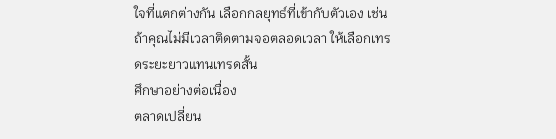ใจที่แตกต่างกัน เลือกกลยุทธ์ที่เข้ากับตัวเอง เช่น ถ้าคุณไม่มีเวลาติดตามจอตลอดเวลา ให้เลือกเทรดระยะยาวแทนเทรดสั้น
ศึกษาอย่างต่อเนื่อง
ตลาดเปลี่ยน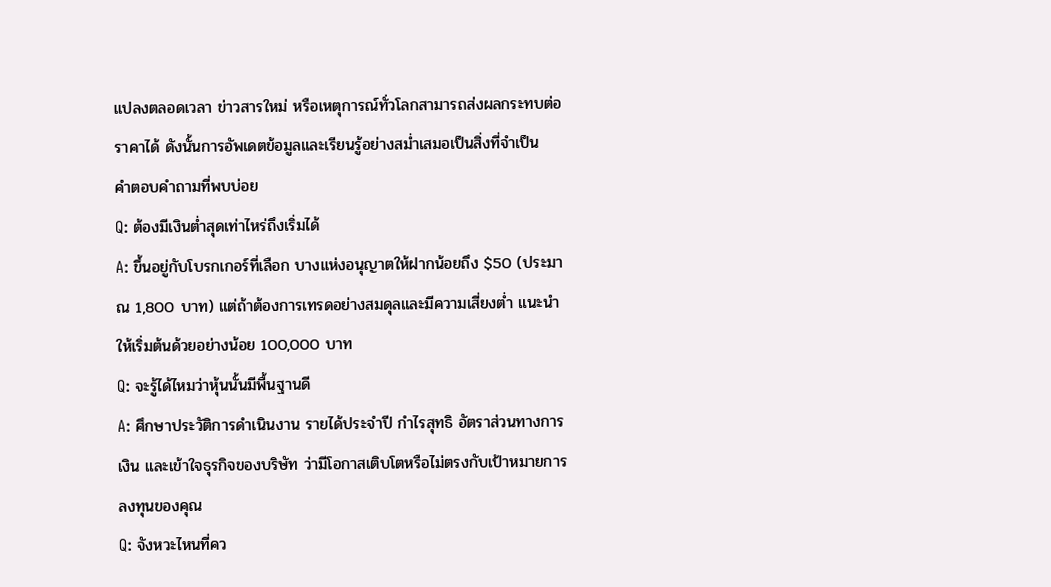แปลงตลอดเวลา ข่าวสารใหม่ หรือเหตุการณ์ทั่วโลกสามารถส่งผลกระทบต่อราคาได้ ดังนั้นการอัพเดตข้อมูลและเรียนรู้อย่างสม่ำเสมอเป็นสิ่งที่จำเป็น
คำตอบคำถามที่พบบ่อย
Q: ต้องมีเงินต่ำสุดเท่าไหร่ถึงเริ่มได้
A: ขึ้นอยู่กับโบรกเกอร์ที่เลือก บางแห่งอนุญาตให้ฝากน้อยถึง $50 (ประมาณ 1,800 บาท) แต่ถ้าต้องการเทรดอย่างสมดุลและมีความเสี่ยงต่ำ แนะนำให้เริ่มต้นด้วยอย่างน้อย 100,000 บาท
Q: จะรู้ได้ไหมว่าหุ้นนั้นมีพื้นฐานดี
A: ศึกษาประวัติการดำเนินงาน รายได้ประจำปี กำไรสุทธิ อัตราส่วนทางการเงิน และเข้าใจธุรกิจของบริษัท ว่ามีโอกาสเติบโตหรือไม่ตรงกับเป้าหมายการลงทุนของคุณ
Q: จังหวะไหนที่คว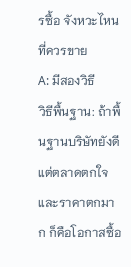รซื้อ จังหวะไหนที่ควรขาย
A: มีสองวิธี
วิธีพื้นฐาน: ถ้าพื้นฐานบริษัทยังดี แต่ตลาดตกใจและราคาตกมาก ก็คือโอกาสซื้อ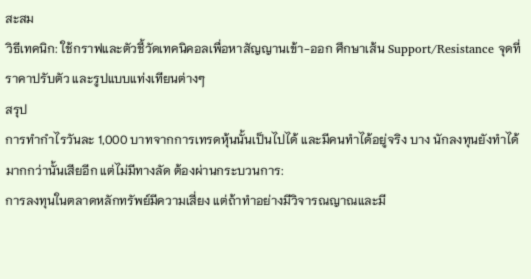สะสม
วิธีเทคนิก: ใช้กราฟและตัวชี้วัดเทคนิคอลเพื่อหาสัญญานเข้า-ออก ศึกษาเส้น Support/Resistance จุดที่ราคาปรับตัว และรูปแบบแท่งเทียนต่างๆ
สรุป
การทำกำไรวันละ 1,000 บาทจากการเทรดหุ้นนั้นเป็นไปได้ และมีคนทำได้อยู่จริง บาง นักลงทุนยังทำได้มากกว่านั้นเสียอีก แต่ไม่มีทางลัด ต้องผ่านกระบวนการ:
การลงทุนในตลาดหลักทรัพย์มีความเสี่ยง แต่ถ้าทำอย่างมีวิจารณญาณและมี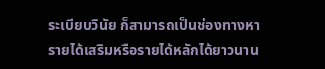ระเบียบวินัย ก็สามารถเป็นช่องทางหารายได้เสริมหรือรายได้หลักได้ยาวนาน